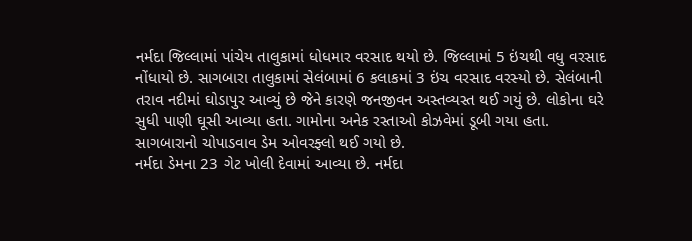નર્મદા જિલ્લામાં પાંચેય તાલુકામાં ધોધમાર વરસાદ થયો છે. જિલ્લામાં 5 ઇંચથી વધુ વરસાદ નોંધાયો છે. સાગબારા તાલુકામાં સેલંબામાં 6 કલાકમાં 3 ઇંચ વરસાદ વરસ્યો છે. સેલંબાની તરાવ નદીમાં ઘોડાપુર આવ્યું છે જેને કારણે જનજીવન અસ્તવ્યસ્ત થઈ ગયું છે. લોકોના ઘરે સુધી પાણી ઘૂસી આવ્યા હતા. ગામોના અનેક રસ્તાઓ કોઝવેમાં ડૂબી ગયા હતા. સાગબારાનો ચોપાડવાવ ડેમ ઓવરફ્લો થઈ ગયો છે.
નર્મદા ડેમના 23 ગેટ ખોલી દેવામાં આવ્યા છે. નર્મદા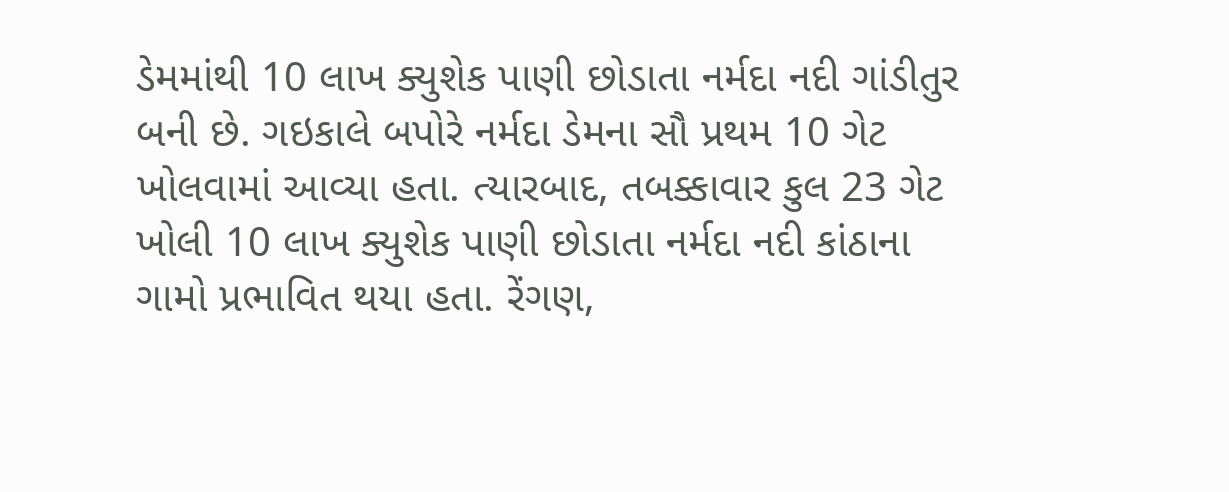ડેમમાંથી 10 લાખ ક્યુશેક પાણી છોડાતા નર્મદા નદી ગાંડીતુર બની છે. ગઇકાલે બપોરે નર્મદા ડેમના સૌ પ્રથમ 10 ગેટ ખોલવામાં આવ્યા હતા. ત્યારબાદ, તબક્કાવાર કુલ 23 ગેટ ખોલી 10 લાખ ક્યુશેક પાણી છોડાતા નર્મદા નદી કાંઠાના ગામો પ્રભાવિત થયા હતા. રેંગણ,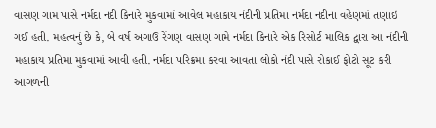વાસણ ગામ પાસે નર્મદા નદી કિનારે મુકવામાં આવેલ મહાકાય નંદીની પ્રતિમા નર્મદા નદીના વહેણમાં તણાઇ ગઈ હતી. મહત્વનું છે કે, બે વર્ષ અગાઉ રેંગણ વાસણ ગામે નર્મદા કિનારે એક રિસોર્ટ માલિક દ્વારા આ નંદીની મહાકાય પ્રતિમા મુકવામાં આવી હતી. નર્મદા પરિક્રમા કરવા આવતા લોકો નંદી પાસે રોકાઈ ફોટો સૂટ કરી આગળની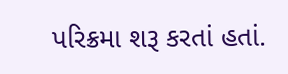પરિક્રમા શરૂ કરતાં હતાં.